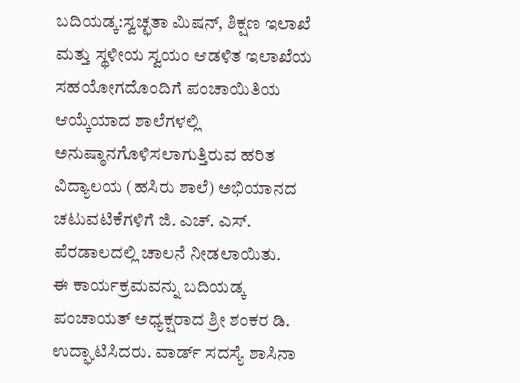ಬದಿಯಡ್ಕ:ಸ್ವಚ್ಛತಾ ಮಿಷನ್, ಶಿಕ್ಷಣ ಇಲಾಖೆ ಮತ್ತು ಸ್ಥಳೀಯ ಸ್ವಯಂ ಆಡಳಿತ ಇಲಾಖೆಯ ಸಹಯೋಗದೊಂದಿಗೆ ಪಂಚಾಯಿತಿಯ ಆಯ್ಕೆಯಾದ ಶಾಲೆಗಳಲ್ಲಿ ಅನುಷ್ಠಾನಗೊಳಿಸಲಾಗುತ್ತಿರುವ ಹರಿತ ವಿದ್ಯಾಲಯ (ಹಸಿರು ಶಾಲೆ) ಅಭಿಯಾನದ ಚಟುವಟಿಕೆಗಳಿಗೆ ಜಿ. ಎಚ್. ಎಸ್. ಪೆರಡಾಲದಲ್ಲಿ ಚಾಲನೆ ನೀಡಲಾಯಿತು.
ಈ ಕಾರ್ಯಕ್ರಮವನ್ನು ಬದಿಯಡ್ಕ ಪಂಚಾಯತ್ ಅಧ್ಯಕ್ಷರಾದ ಶ್ರೀ ಶಂಕರ ಡಿ. ಉದ್ಘಾಟಿಸಿದರು. ವಾರ್ಡ್ ಸದಸ್ಯೆ ಶಾಸಿನಾ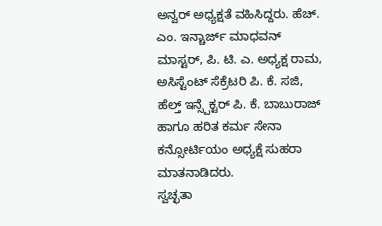ಅನ್ವರ್ ಅಧ್ಯಕ್ಷತೆ ವಹಿಸಿದ್ದರು. ಹೆಚ್. ಎಂ. ಇನ್ಚಾರ್ಜ್ ಮಾಧವನ್ ಮಾಸ್ಟರ್, ಪಿ. ಟಿ. ಎ. ಅಧ್ಯಕ್ಷ ರಾಮ, ಅಸಿಸ್ಟೆಂಟ್ ಸೆಕ್ರೆಟರಿ ಪಿ. ಕೆ. ಸಜಿ, ಹೆಲ್ತ್ ಇನ್ಸ್ಪೆಕ್ಟರ್ ಪಿ. ಕೆ. ಬಾಬುರಾಜ್ ಹಾಗೂ ಹರಿತ ಕರ್ಮ ಸೇನಾ ಕನ್ಸೋರ್ಟಿಯಂ ಅಧ್ಯಕ್ಷೆ ಸುಹರಾ ಮಾತನಾಡಿದರು.
ಸ್ವಚ್ಛತಾ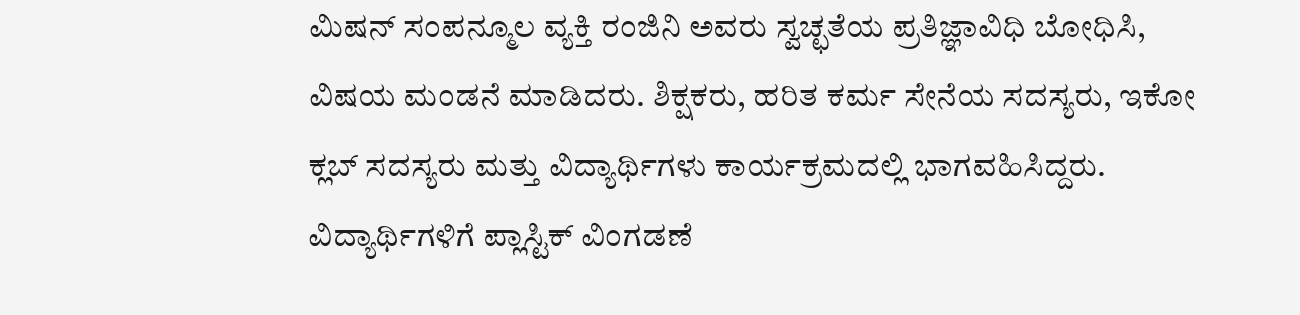ಮಿಷನ್ ಸಂಪನ್ಮೂಲ ವ್ಯಕ್ತಿ ರಂಜಿನಿ ಅವರು ಸ್ವಚ್ಛತೆಯ ಪ್ರತಿಜ್ಞಾವಿಧಿ ಬೋಧಿಸಿ, ವಿಷಯ ಮಂಡನೆ ಮಾಡಿದರು. ಶಿಕ್ಷಕರು, ಹರಿತ ಕರ್ಮ ಸೇನೆಯ ಸದಸ್ಯರು, ಇಕೋ ಕ್ಲಬ್ ಸದಸ್ಯರು ಮತ್ತು ವಿದ್ಯಾರ್ಥಿಗಳು ಕಾರ್ಯಕ್ರಮದಲ್ಲಿ ಭಾಗವಹಿಸಿದ್ದರು. ವಿದ್ಯಾರ್ಥಿಗಳಿಗೆ ಪ್ಲಾಸ್ಟಿಕ್ ವಿಂಗಡಣೆ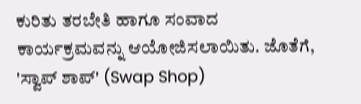ಕುರಿತು ತರಬೇತಿ ಹಾಗೂ ಸಂವಾದ ಕಾರ್ಯಕ್ರಮವನ್ನು ಆಯೋಜಿಸಲಾಯಿತು. ಜೊತೆಗೆ, 'ಸ್ವಾಪ್ ಶಾಪ್' (Swap Shop)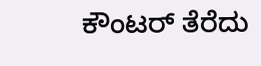ಕೌಂಟರ್ ತೆರೆದು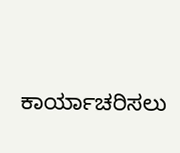ಕಾರ್ಯಾಚರಿಸಲು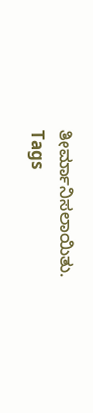ತೀರ್ಮಾನಿಸಲಾಯಿತು.
Tags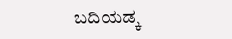ಬದಿಯಡ್ಕ